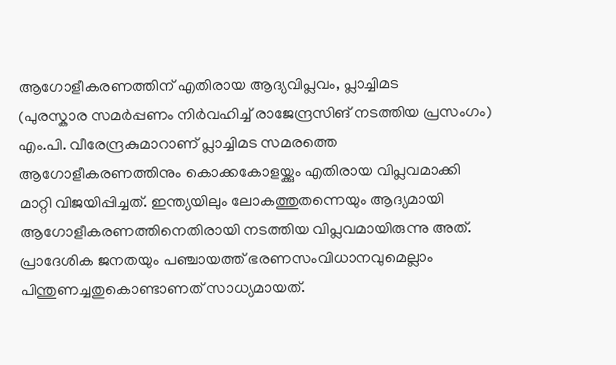ആഗോളീകരണത്തിന് എതിരായ ആദ്യവിപ്ലവം, പ്ലാച്ചിമട
(പുരസ്കാര സമർപ്പണം നിർവഹിച്ച് രാജേന്ദ്രസിങ് നടത്തിയ പ്രസംഗം)
എം.പി. വീരേന്ദ്രകുമാറാണ് പ്ലാച്ചിമട സമരത്തെ ആഗോളീകരണത്തിനും കൊക്കകോളയ്ക്കും എതിരായ വിപ്ലവമാക്കി മാറ്റി വിജയിപ്പിച്ചത്. ഇന്ത്യയിലും ലോകത്തുതന്നെയും ആദ്യമായി ആഗോളീകരണത്തിനെതിരായി നടത്തിയ വിപ്ലവമായിരുന്നു അത്. പ്രാദേശിക ജനതയും പഞ്ചായത്ത് ഭരണസംവിധാനവുമെല്ലാം പിന്തുണച്ചതുകൊണ്ടാണത് സാധ്യമായത്.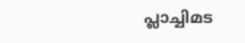പ്ലാച്ചിമട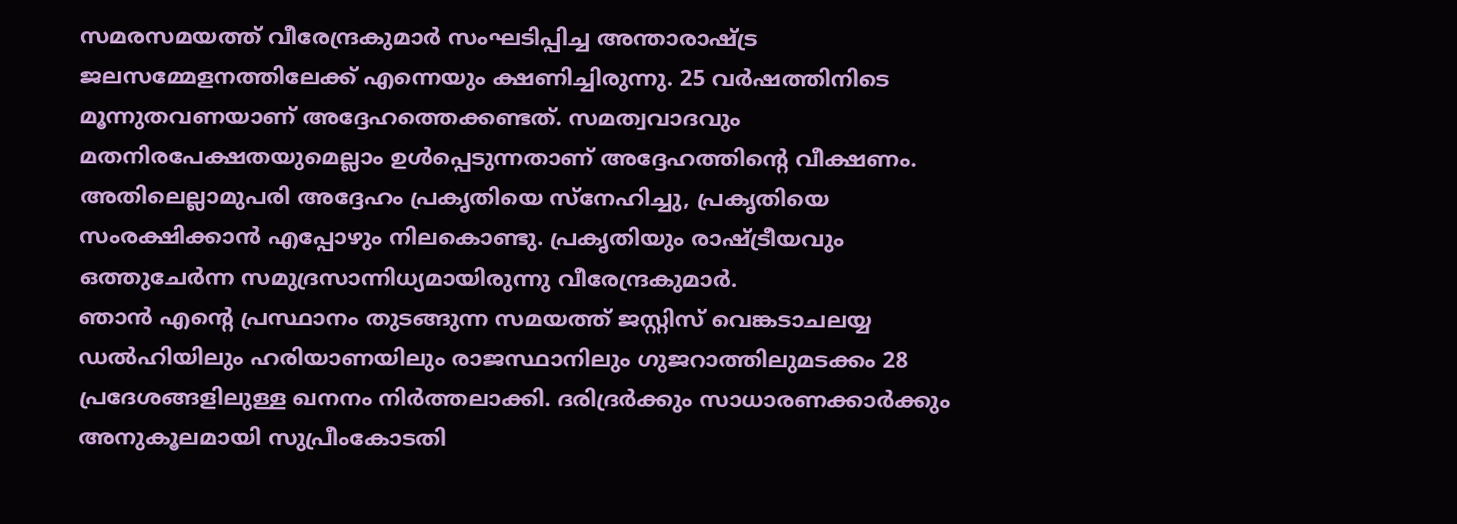സമരസമയത്ത് വീരേന്ദ്രകുമാർ സംഘടിപ്പിച്ച അന്താരാഷ്ട്ര ജലസമ്മേളനത്തിലേക്ക് എന്നെയും ക്ഷണിച്ചിരുന്നു. 25 വർഷത്തിനിടെ മൂന്നുതവണയാണ് അദ്ദേഹത്തെക്കണ്ടത്. സമത്വവാദവും മതനിരപേക്ഷതയുമെല്ലാം ഉൾപ്പെടുന്നതാണ് അദ്ദേഹത്തിന്റെ വീക്ഷണം. അതിലെല്ലാമുപരി അദ്ദേഹം പ്രകൃതിയെ സ്നേഹിച്ചു, പ്രകൃതിയെ സംരക്ഷിക്കാൻ എപ്പോഴും നിലകൊണ്ടു. പ്രകൃതിയും രാഷ്ട്രീയവും ഒത്തുചേർന്ന സമുദ്രസാന്നിധ്യമായിരുന്നു വീരേന്ദ്രകുമാർ.
ഞാൻ എന്റെ പ്രസ്ഥാനം തുടങ്ങുന്ന സമയത്ത് ജസ്റ്റിസ് വെങ്കടാചലയ്യ ഡൽഹിയിലും ഹരിയാണയിലും രാജസ്ഥാനിലും ഗുജറാത്തിലുമടക്കം 28 പ്രദേശങ്ങളിലുള്ള ഖനനം നിർത്തലാക്കി. ദരിദ്രർക്കും സാധാരണക്കാർക്കും അനുകൂലമായി സുപ്രീംകോടതി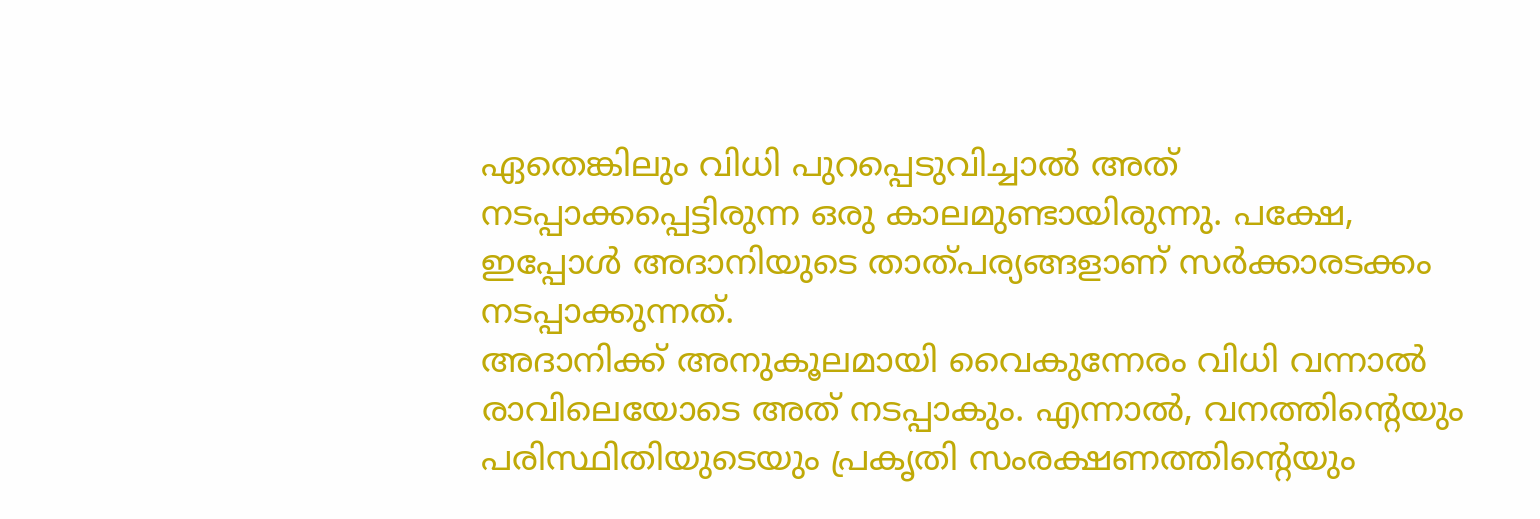ഏതെങ്കിലും വിധി പുറപ്പെടുവിച്ചാൽ അത് നടപ്പാക്കപ്പെട്ടിരുന്ന ഒരു കാലമുണ്ടായിരുന്നു. പക്ഷേ, ഇപ്പോൾ അദാനിയുടെ താത്പര്യങ്ങളാണ് സർക്കാരടക്കം നടപ്പാക്കുന്നത്.
അദാനിക്ക് അനുകൂലമായി വൈകുന്നേരം വിധി വന്നാൽ രാവിലെയോടെ അത് നടപ്പാകും. എന്നാൽ, വനത്തിന്റെയും പരിസ്ഥിതിയുടെയും പ്രകൃതി സംരക്ഷണത്തിന്റെയും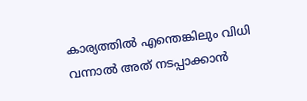കാര്യത്തിൽ എന്തെങ്കിലും വിധി വന്നാൽ അത് നടപ്പാക്കാൻ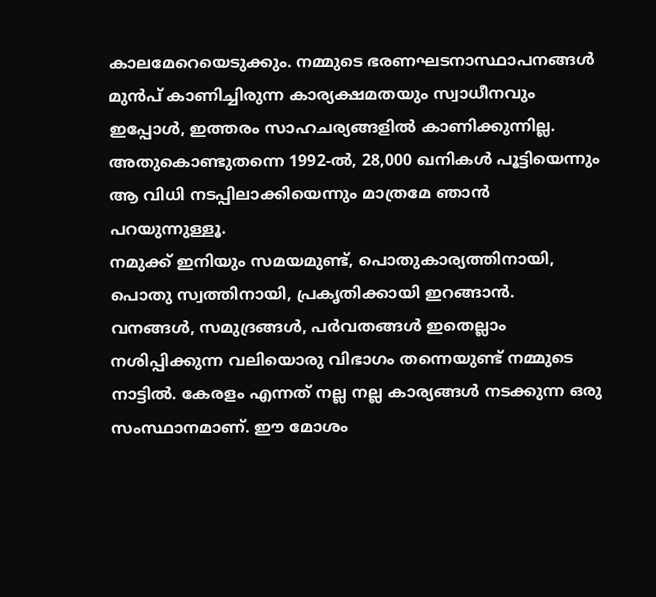കാലമേറെയെടുക്കും. നമ്മുടെ ഭരണഘടനാസ്ഥാപനങ്ങൾ മുൻപ് കാണിച്ചിരുന്ന കാര്യക്ഷമതയും സ്വാധീനവും ഇപ്പോൾ, ഇത്തരം സാഹചര്യങ്ങളിൽ കാണിക്കുന്നില്ല. അതുകൊണ്ടുതന്നെ 1992-ൽ, 28,000 ഖനികൾ പൂട്ടിയെന്നും ആ വിധി നടപ്പിലാക്കിയെന്നും മാത്രമേ ഞാൻ പറയുന്നുള്ളൂ.
നമുക്ക് ഇനിയും സമയമുണ്ട്, പൊതുകാര്യത്തിനായി, പൊതു സ്വത്തിനായി, പ്രകൃതിക്കായി ഇറങ്ങാൻ. വനങ്ങൾ, സമുദ്രങ്ങൾ, പർവതങ്ങൾ ഇതെല്ലാം നശിപ്പിക്കുന്ന വലിയൊരു വിഭാഗം തന്നെയുണ്ട് നമ്മുടെ നാട്ടിൽ. കേരളം എന്നത് നല്ല നല്ല കാര്യങ്ങൾ നടക്കുന്ന ഒരു സംസ്ഥാനമാണ്. ഈ മോശം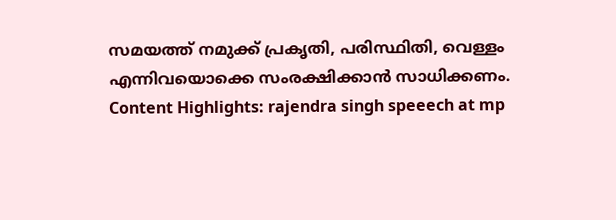സമയത്ത് നമുക്ക് പ്രകൃതി, പരിസ്ഥിതി, വെള്ളം എന്നിവയൊക്കെ സംരക്ഷിക്കാൻ സാധിക്കണം.
Content Highlights: rajendra singh speeech at mp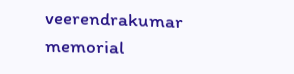veerendrakumar memorial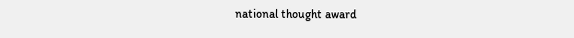national thought award